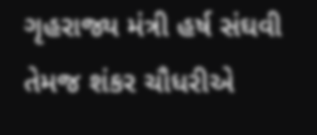ગૃહરાજ્ય મંત્રી હર્ષ સંઘવી તેમજ શંકર ચૌધરીએ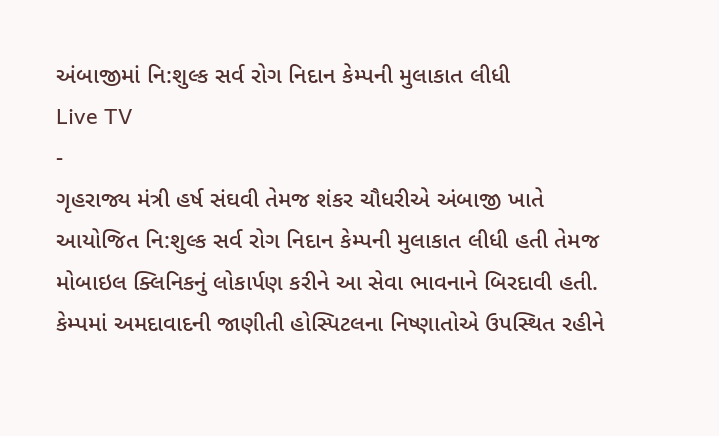અંબાજીમાં નિ:શુલ્ક સર્વ રોગ નિદાન કેમ્પની મુલાકાત લીધી
Live TV
-
ગૃહરાજ્ય મંત્રી હર્ષ સંઘવી તેમજ શંકર ચૌધરીએ અંબાજી ખાતે આયોજિત નિ:શુલ્ક સર્વ રોગ નિદાન કેમ્પની મુલાકાત લીધી હતી તેમજ મોબાઇલ ક્લિનિકનું લોકાર્પણ કરીને આ સેવા ભાવનાને બિરદાવી હતી.
કેમ્પમાં અમદાવાદની જાણીતી હોસ્પિટલના નિષ્ણાતોએ ઉપસ્થિત રહીને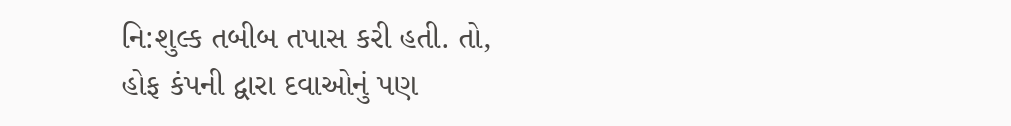નિ:શુલ્ક તબીબ તપાસ કરી હતી. તો, હોફ કંપની દ્વારા દવાઓનું પણ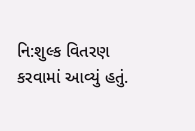નિ:શુલ્ક વિતરણ કરવામાં આવ્યું હતું.